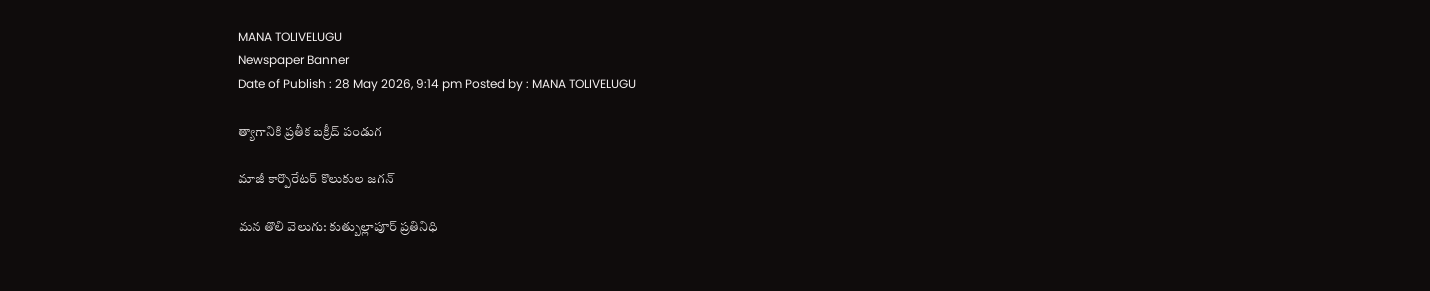MANA TOLIVELUGU
Newspaper Banner
Date of Publish : 28 May 2026, 9:14 pm Posted by : MANA TOLIVELUGU

త్యాగానికి ప్రతీక బక్రీద్ పండుగ

మాజీ కార్పొరేటర్ కొలుకుల జగన్

మన తొలి వెలుగు: కుత్బుల్లాపూర్ ప్రతినిధి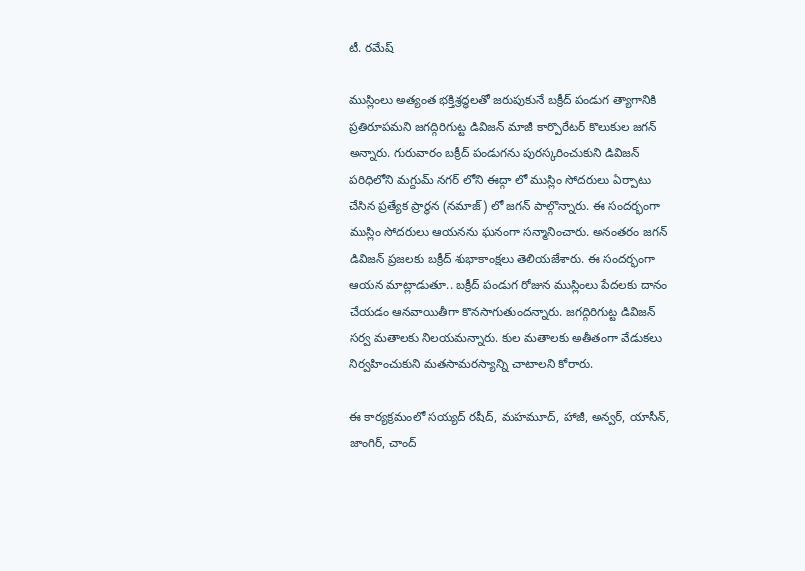టీ. రమేష్

ముస్లింలు అత్యంత భక్తిశ్రద్ధలతో జరుపుకునే బక్రీద్ పండుగ త్యాగానికి ప్రతిరూపమని జగద్గిరిగుట్ట డివిజన్ మాజీ కార్పొరేటర్ కొలుకుల జగన్ అన్నారు. గురువారం బక్రీద్ పండుగను పురస్కరించుకుని డివిజన్ పరిధిలోని మగ్దుమ్ నగర్ లోని ఈద్గా లో ముస్లిం సోదరులు ఏర్పాటు చేసిన ప్రత్యేక ప్రార్థన (నమాజ్) లో జగన్ పాల్గొన్నారు. ఈ సందర్భంగా ముస్లిం సోదరులు ఆయనను ఘనంగా సన్మానించారు. అనంతరం జగన్ డివిజన్ ప్రజలకు బక్రీద్ శుభాకాంక్షలు తెలియజేశారు. ఈ సందర్భంగా ఆయన మాట్లాడుతూ.. బక్రీద్ పండుగ రోజున ముస్లింలు పేదలకు దానం చేయడం ఆనవాయితీగా కొనసాగుతుందన్నారు. జగద్గిరిగుట్ట డివిజన్ సర్వ మతాలకు నిలయమన్నారు. కుల మతాలకు అతీతంగా వేడుకలు నిర్వహించుకుని మతసామరస్యాన్ని చాటాలని కోరారు.

ఈ కార్యక్రమంలో సయ్యద్ రషీద్, మహమూద్, హాజీ, అన్వర్, యాసీన్, జాంగిర్, చాంద్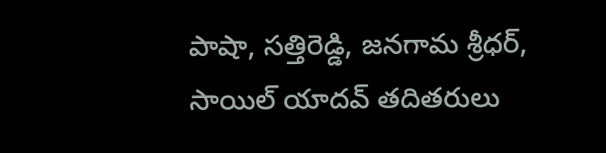పాషా, సత్తిరెడ్డి, జనగామ శ్రీధర్, సాయిల్ యాదవ్ తదితరులు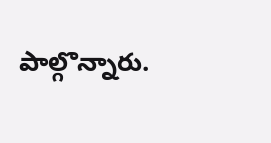పాల్గొన్నారు.